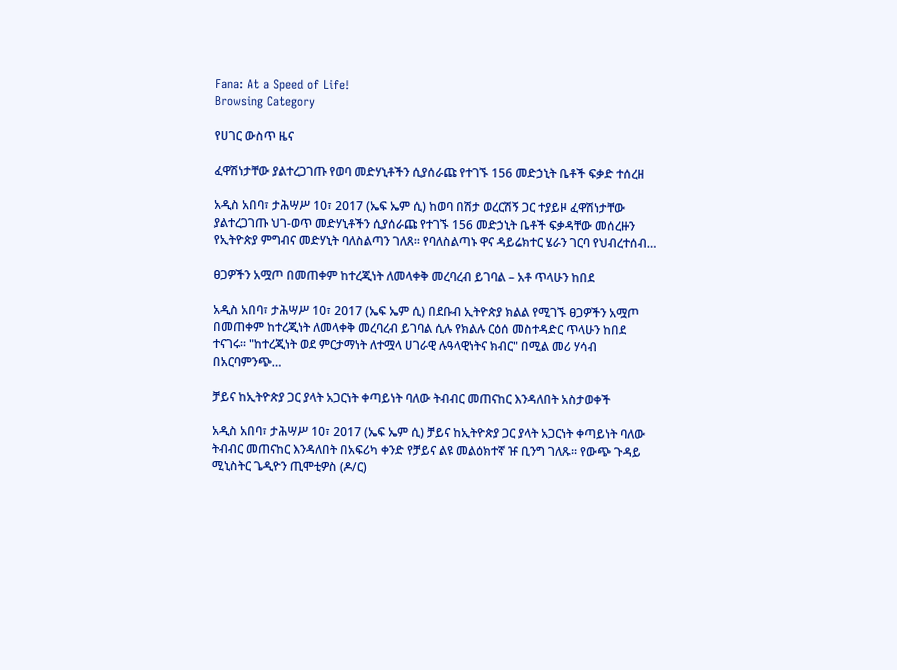Fana: At a Speed of Life!
Browsing Category

የሀገር ውስጥ ዜና

ፈዋሽነታቸው ያልተረጋገጡ የወባ መድሃኒቶችን ሲያሰራጩ የተገኙ 156 መድኃኒት ቤቶች ፍቃድ ተሰረዘ

አዲስ አበባ፣ ታሕሣሥ 10፣ 2017 (ኤፍ ኤም ሲ) ከወባ በሽታ ወረርሽኝ ጋር ተያይዞ ፈዋሽነታቸው ያልተረጋገጡ ህገ-ወጥ መድሃኒቶችን ሲያሰራጩ የተገኙ 156 መድኃኒት ቤቶች ፍቃዳቸው መሰረዙን የኢትዮጵያ ምግብና መድሃኒት ባለስልጣን ገለጸ። የባለስልጣኑ ዋና ዳይሬክተር ሄራን ገርባ የህብረተሰብ…

ፀጋዎችን አሟጦ በመጠቀም ከተረጂነት ለመላቀቅ መረባረብ ይገባል – አቶ ጥላሁን ከበደ

አዲስ አበባ፣ ታሕሣሥ 10፣ 2017 (ኤፍ ኤም ሲ) በደቡብ ኢትዮጵያ ክልል የሚገኙ ፀጋዎችን አሟጦ በመጠቀም ከተረጂነት ለመላቀቅ መረባረብ ይገባል ሲሉ የክልሉ ርዕሰ መስተዳድር ጥላሁን ከበደ ተናገሩ። "ከተረጂነት ወደ ምርታማነት ለተሟላ ሀገራዊ ሉዓላዊነትና ክብር" በሚል መሪ ሃሳብ በአርባምንጭ…

ቻይና ከኢትዮጵያ ጋር ያላት አጋርነት ቀጣይነት ባለው ትብብር መጠናከር እንዳለበት አስታወቀች

አዲስ አበባ፣ ታሕሣሥ 10፣ 2017 (ኤፍ ኤም ሲ) ቻይና ከኢትዮጵያ ጋር ያላት አጋርነት ቀጣይነት ባለው ትብብር መጠናከር እንዳለበት በአፍሪካ ቀንድ የቻይና ልዩ መልዕክተኛ ዡ ቢንግ ገለጹ፡፡ የውጭ ጉዳይ ሚኒስትር ጌዲዮን ጢሞቲዎስ (ዶ/ር)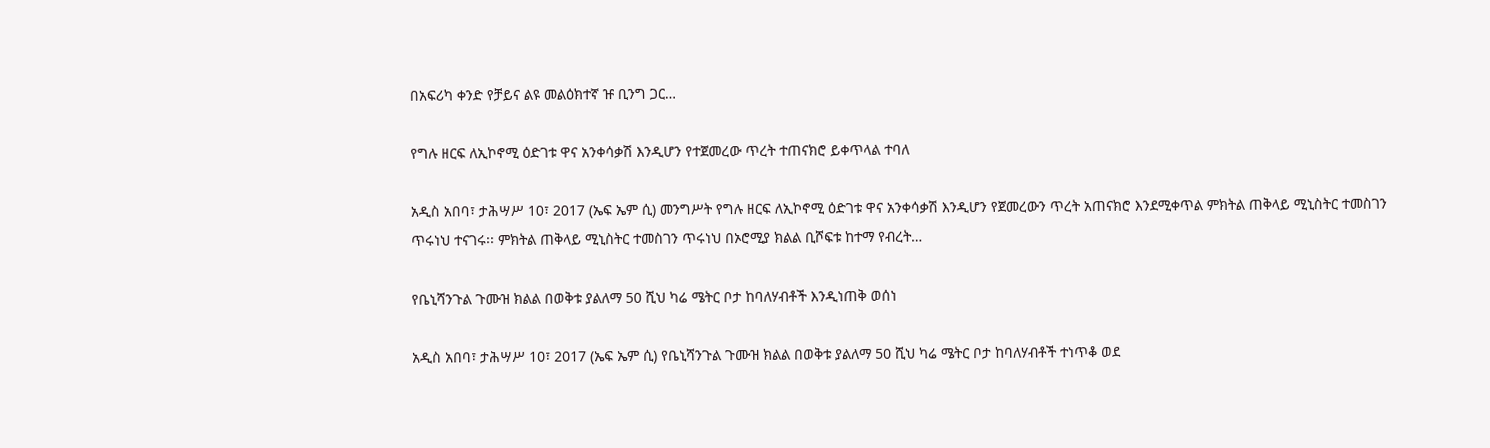በአፍሪካ ቀንድ የቻይና ልዩ መልዕክተኛ ዡ ቢንግ ጋር…

የግሉ ዘርፍ ለኢኮኖሚ ዕድገቱ ዋና አንቀሳቃሽ እንዲሆን የተጀመረው ጥረት ተጠናክሮ ይቀጥላል ተባለ

አዲስ አበባ፣ ታሕሣሥ 10፣ 2017 (ኤፍ ኤም ሲ) መንግሥት የግሉ ዘርፍ ለኢኮኖሚ ዕድገቱ ዋና አንቀሳቃሽ እንዲሆን የጀመረውን ጥረት አጠናክሮ እንደሚቀጥል ምክትል ጠቅላይ ሚኒስትር ተመስገን ጥሩነህ ተናገሩ፡፡ ምክትል ጠቅላይ ሚኒስትር ተመስገን ጥሩነህ በኦሮሚያ ክልል ቢሾፍቱ ከተማ የብረት…

የቤኒሻንጉል ጉሙዝ ክልል በወቅቱ ያልለማ 50 ሺህ ካሬ ሜትር ቦታ ከባለሃብቶች እንዲነጠቅ ወሰነ

አዲስ አበባ፣ ታሕሣሥ 10፣ 2017 (ኤፍ ኤም ሲ) የቤኒሻንጉል ጉሙዝ ክልል በወቅቱ ያልለማ 50 ሺህ ካሬ ሜትር ቦታ ከባለሃብቶች ተነጥቆ ወደ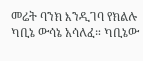መሬት ባንክ እንዲገባ የክልሉ ካቢኔ ውሳኔ አሳለፈ። ካቢኔው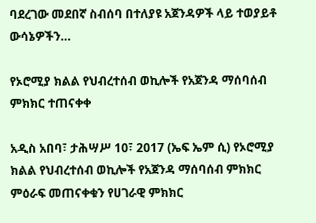ባደረገው መደበኛ ስብሰባ በተለያዩ አጀንዳዎች ላይ ተወያይቶ ውሳኔዎችን…

የኦሮሚያ ክልል የህብረተሰብ ወኪሎች የአጀንዳ ማሰባሰብ ምክክር ተጠናቀቀ

አዲስ አበባ፣ ታሕሣሥ 10፣ 2017 (ኤፍ ኤም ሲ) የኦሮሚያ ክልል የህብረተሰብ ወኪሎች የአጀንዳ ማሰባሰብ ምክክር ምዕራፍ መጠናቀቁን የሀገራዊ ምክክር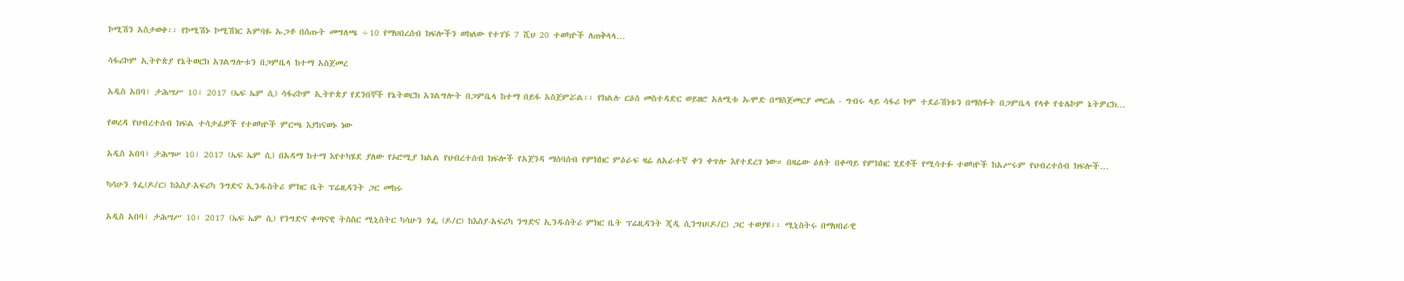ኮሚሽን አስታወቀ፡፡ የኮሚሽኑ ኮሚሽነር አምባዬ ኡጋቶ በሰጡት መግለጫ ÷10 የማህበረሰብ ክፍሎችን ወክለው የተገኙ 7 ሺህ 20 ተወካዮች ለጠቅላላ…

ሳፋሪኮም ኢትዮጵያ የኔትወርክ አገልግሎቱን በጋምቤላ ከተማ አስጀመረ

አዲስ አበባ፣ ታሕሣሥ 10፣ 2017 (ኤፍ ኤም ሲ) ሳፋሪኮም ኢትዮጵያ የደንበኞች የኔትወርክ አገልግሎት በጋምቤላ ከተማ በይፋ አስጀምሯል፡፡ የክልሉ ርዕሰ መስተዳድር ወይዘሮ አለሚቱ ኡሞድ በማስጀመርያ መርሐ - ግብሩ ላይ ሳፋሪ ኮም ተደራሽነቱን በማስፉት በጋምቤላ የላቀ የቴሌኮም ኔትዎርክ…

የወረዳ የህብረተሰብ ክፍል ተሳታፊዎች የተወካዮች ምርጫ እያከናወኑ ነው

አዲስ አበባ፣ ታሕሣሠ 10፣ 2017 (ኤፍ ኤም ሲ) በአዳማ ከተማ እየተካሄደ ያለው የኦሮሚያ ክልል የህብረተሰብ ክፍሎች የአጀንዳ ማሰባሰብ የምክክር ምዕራፍ ዛሬ ለአራተኛ ቀን ቀጥሎ እየተደረገ ነው። በዛሬው ዕለት በቀጣይ የምክክር ሂደቶች የሚሳተፉ ተወካዮች ከአሥሩም የህብረተሰብ ክፍሎች…

ካሳሁን ጎፌ(ዶ/ር) ከእስያ-አፍሪካ ንግድና ኢንዱስትሪ ምክር ቤት ፕሬዚዳንት ጋር መከሩ

አዲስ አበባ፣ ታሕሣሥ 10፣ 2017 (ኤፍ ኤም ሲ) የንግድና ቀጣናዊ ትስስር ሚኒስትር ካሳሁን ጎፌ (ዶ/ር) ከእስያ-አፍሪካ ንግድና ኢንዱስትሪ ምክር ቤት ፕሬዚዳንት ጂዲ ሲንግህ(ዶ/ር) ጋር ተወያዩ፡፡ ሚኒስትሩ በማህበራዊ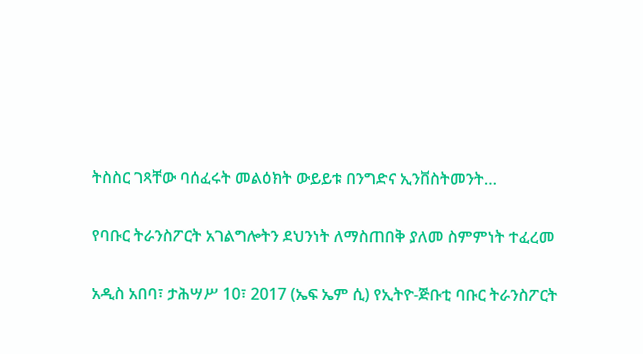ትስስር ገጻቸው ባሰፈሩት መልዕክት ውይይቱ በንግድና ኢንቨስትመንት…

የባቡር ትራንስፖርት አገልግሎትን ደህንነት ለማስጠበቅ ያለመ ስምምነት ተፈረመ

አዲስ አበባ፣ ታሕሣሥ 10፣ 2017 (ኤፍ ኤም ሲ) የኢትዮ-ጅቡቲ ባቡር ትራንስፖርት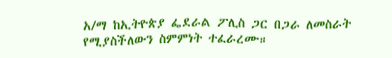አ/ማ ከኢትዮጵያ ፌደራል ፖሊስ ጋር በጋራ ለመስራት የሚያስችለውን ስምምነት ተፈራረሙ።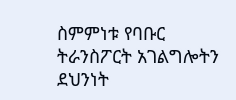ስምምነቱ የባቡር ትራንስፖርት አገልግሎትን ደህንነት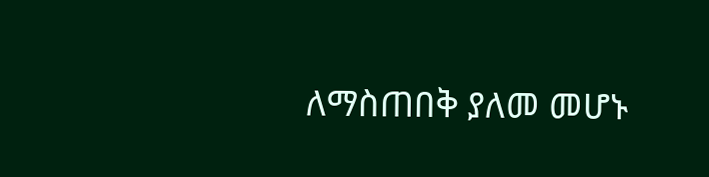ለማስጠበቅ ያለመ መሆኑ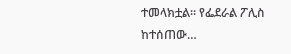ተመላክቷል። የፌደራል ፖሊስ ከተሰጠው…